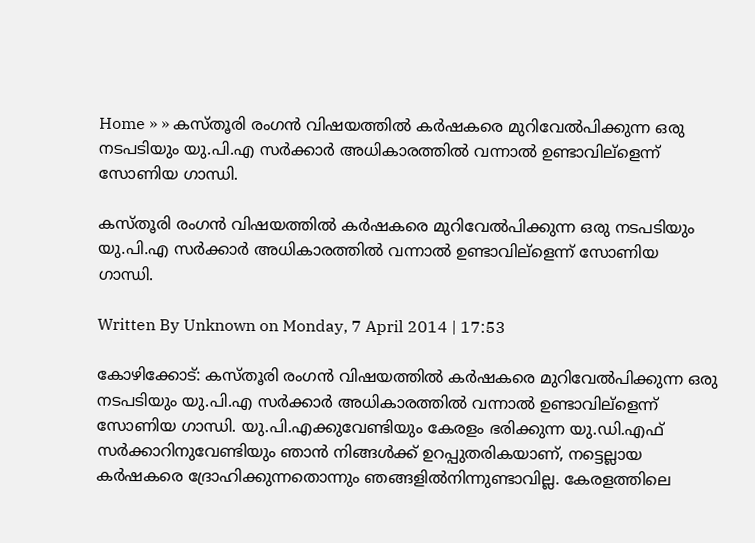Home » » കസ്തൂരി രംഗന്‍ വിഷയത്തില്‍ കര്‍ഷകരെ മുറിവേല്‍പിക്കുന്ന ഒരു നടപടിയും യു.പി.എ സര്‍ക്കാര്‍ അധികാരത്തില്‍ വന്നാല്‍ ഉണ്ടാവില്ളെന്ന് സോണിയ ഗാന്ധി.

കസ്തൂരി രംഗന്‍ വിഷയത്തില്‍ കര്‍ഷകരെ മുറിവേല്‍പിക്കുന്ന ഒരു നടപടിയും യു.പി.എ സര്‍ക്കാര്‍ അധികാരത്തില്‍ വന്നാല്‍ ഉണ്ടാവില്ളെന്ന് സോണിയ ഗാന്ധി.

Written By Unknown on Monday, 7 April 2014 | 17:53

കോഴിക്കോട്: കസ്തൂരി രംഗന്‍ വിഷയത്തില്‍ കര്‍ഷകരെ മുറിവേല്‍പിക്കുന്ന ഒരു നടപടിയും യു.പി.എ സര്‍ക്കാര്‍ അധികാരത്തില്‍ വന്നാല്‍ ഉണ്ടാവില്ളെന്ന് സോണിയ ഗാന്ധി. യു.പി.എക്കുവേണ്ടിയും കേരളം ഭരിക്കുന്ന യു.ഡി.എഫ് സര്‍ക്കാറിനുവേണ്ടിയും ഞാന്‍ നിങ്ങള്‍ക്ക് ഉറപ്പുതരികയാണ്, നട്ടെല്ലായ കര്‍ഷകരെ ദ്രോഹിക്കുന്നതൊന്നും ഞങ്ങളില്‍നിന്നുണ്ടാവില്ല. കേരളത്തിലെ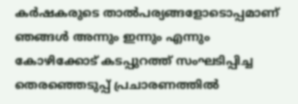കര്‍ഷകരുടെ താല്‍പര്യങ്ങളോടൊപ്പമാണ് ഞങ്ങള്‍ അന്നും ഇന്നും എന്നും കോഴിക്കോട് കടപ്പുറത്ത് സംഘടിപ്പിച്ച തെരഞ്ഞെടുപ്പ് പ്രചാരണത്തില്‍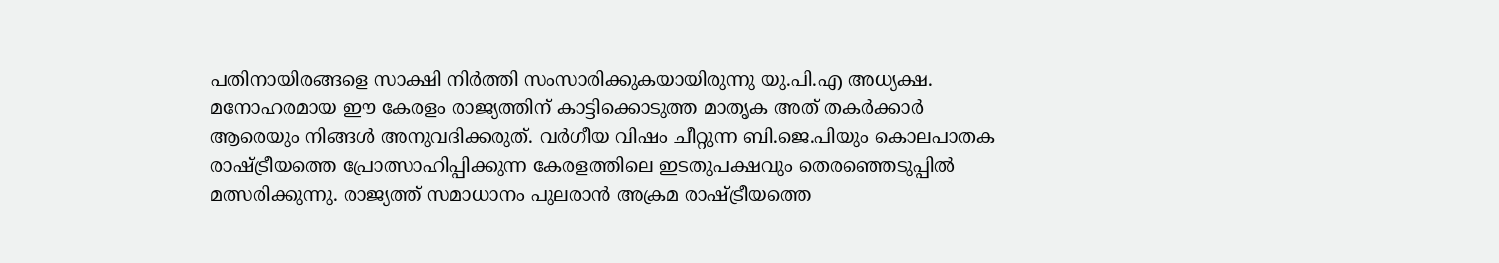പതിനായിരങ്ങളെ സാക്ഷി നിര്‍ത്തി സംസാരിക്കുകയായിരുന്നു യു.പി.എ അധ്യക്ഷ.
മനോഹരമായ ഈ കേരളം രാജ്യത്തിന് കാട്ടിക്കൊടുത്ത മാതൃക അത് തകര്‍ക്കാര്‍ ആരെയും നിങ്ങള്‍ അനുവദിക്കരുത്. വര്‍ഗീയ വിഷം ചീറ്റുന്ന ബി.ജെ.പിയും കൊലപാതക രാഷ്ട്രീയത്തെ പ്രോത്സാഹിപ്പിക്കുന്ന കേരളത്തിലെ ഇടതുപക്ഷവും തെരഞ്ഞെടുപ്പില്‍ മത്സരിക്കുന്നു. രാജ്യത്ത് സമാധാനം പുലരാന്‍ അക്രമ രാഷ്ട്രീയത്തെ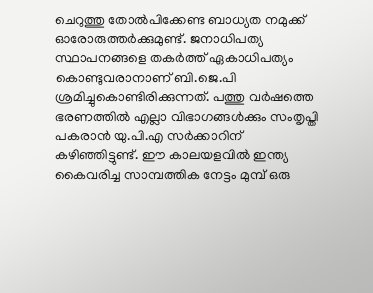ചെറുത്തു തോല്‍പിക്കേണ്ട ബാധ്യത നമുക്ക് ഓരോരുത്തര്‍ക്കുമുണ്ട്. ജനാധിപത്യ സ്ഥാപനങ്ങളെ തകര്‍ത്ത് ഏകാധിപത്യം കൊണ്ടുവരാനാണ് ബി.ജെ.പി ശ്രമിച്ചുകൊണ്ടിരിക്കുന്നത്. പത്തു വര്‍ഷത്തെ ഭരണത്തില്‍ എല്ലാ വിഭാഗങ്ങള്‍ക്കും സംതൃപ്തി പകരാന്‍ യു.പി.എ സര്‍ക്കാറിന് കഴിഞ്ഞിട്ടുണ്ട്. ഈ കാലയളവില്‍ ഇന്ത്യ കൈവരിച്ച സാമ്പത്തിക നേട്ടം മുമ്പ് ഒരു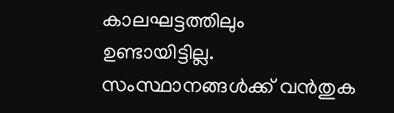കാലഘട്ടത്തിലും ഉണ്ടായിട്ടില്ല. സംസ്ഥാനങ്ങള്‍ക്ക് വന്‍തുക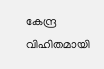കേന്ദ്ര വിഹിതമായി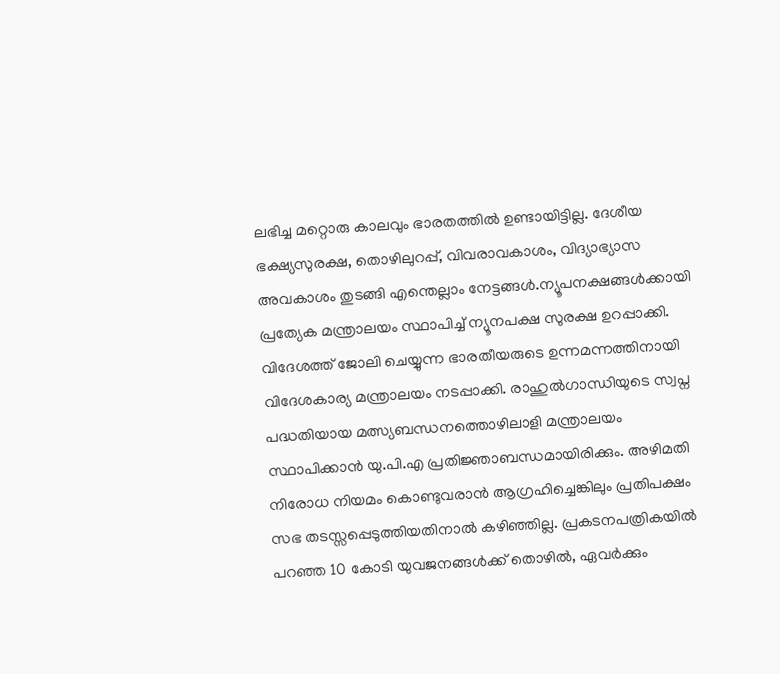ലഭിച്ച മറ്റൊരു കാലവും ഭാരതത്തില്‍ ഉണ്ടായിട്ടില്ല. ദേശീയ ഭക്ഷ്യസുരക്ഷ, തൊഴിലുറപ്പ്, വിവരാവകാശം, വിദ്യാഭ്യാസ അവകാശം തുടങ്ങി എന്തെല്ലാം നേട്ടങ്ങള്‍.ന്യൂപനക്ഷങ്ങള്‍ക്കായി പ്രത്യേക മന്ത്രാലയം സ്ഥാപിച്ച് ന്യൂനപക്ഷ സുരക്ഷ ഉറപ്പാക്കി. വിദേശത്ത് ജോലി ചെയ്യുന്ന ഭാരതീയരുടെ ഉന്നമന്നത്തിനായി വിദേശകാര്യ മന്ത്രാലയം നടപ്പാക്കി. രാഹുല്‍ഗാന്ധിയുടെ സ്വപ്ന പദ്ധതിയായ മത്സ്യബന്ധനത്തൊഴിലാളി മന്ത്രാലയം സ്ഥാപിക്കാന്‍ യു.പി.എ പ്രതിജ്ഞാബന്ധമായിരിക്കും. അഴിമതി നിരോധ നിയമം കൊണ്ടുവരാന്‍ ആഗ്രഹിച്ചെങ്കിലും പ്രതിപക്ഷം സഭ തടസ്സപ്പെടുത്തിയതിനാല്‍ കഴിഞ്ഞില്ല. പ്രകടനപത്രികയില്‍ പറഞ്ഞ 10 കോടി യുവജനങ്ങള്‍ക്ക് തൊഴില്‍, ഏവര്‍ക്കും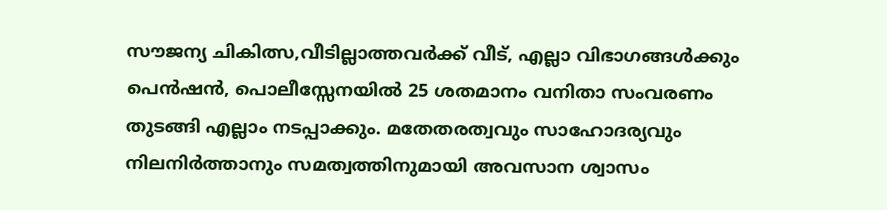സൗജന്യ ചികിത്സ,വീടില്ലാത്തവര്‍ക്ക് വീട്, എല്ലാ വിഭാഗങ്ങള്‍ക്കും പെന്‍ഷന്‍, പൊലീസ്സേനയില്‍ 25 ശതമാനം വനിതാ സംവരണം തുടങ്ങി എല്ലാം നടപ്പാക്കും. മതേതരത്വവും സാഹോദര്യവും നിലനിര്‍ത്താനും സമത്വത്തിനുമായി അവസാന ശ്വാസം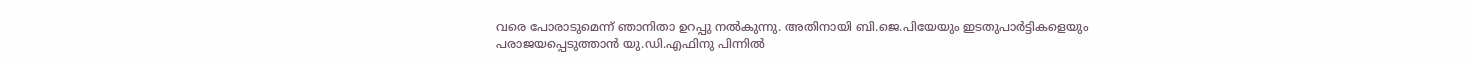വരെ പോരാടുമെന്ന് ഞാനിതാ ഉറപ്പു നല്‍കുന്നു. അതിനായി ബി.ജെ.പിയേയും ഇടതുപാര്‍ട്ടികളെയും
പരാജയപ്പെടുത്താന്‍ യു.ഡി.എഫിനു പിന്നില്‍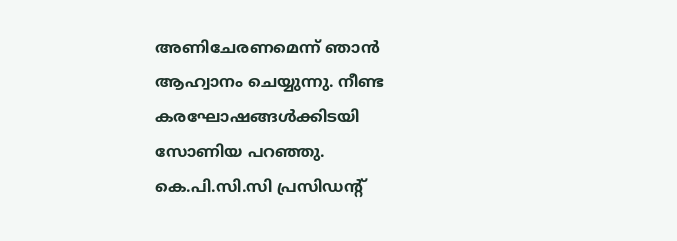അണിചേരണമെന്ന് ഞാന്‍ ആഹ്വാനം ചെയ്യുന്നു. നീണ്ട കരഘോഷങ്ങള്‍ക്കിടയി സോണിയ പറഞ്ഞു. കെ.പി.സി.സി പ്രസിഡന്‍റ്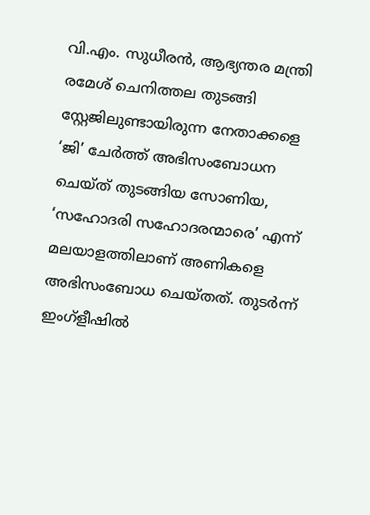വി.എം. സുധീരന്‍, ആഭ്യന്തര മന്ത്രി രമേശ് ചെനിത്തല തുടങ്ങി സ്റ്റേജിലുണ്ടായിരുന്ന നേതാക്കളെ ‘ജി’ ചേര്‍ത്ത് അഭിസംബോധന ചെയ്ത് തുടങ്ങിയ സോണിയ, ‘സഹോദരി സഹോദരന്മാരെ’ എന്ന് മലയാളത്തിലാണ് അണികളെ അഭിസംബോധ ചെയ്തത്. തുടര്‍ന്ന് ഇംഗ്ളീഷില്‍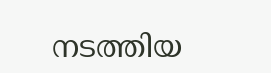നടത്തിയ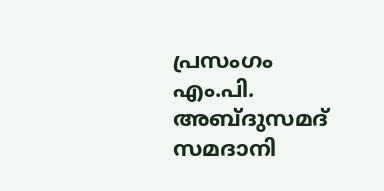പ്രസംഗം എം.പി. അബ്ദുസമദ് സമദാനി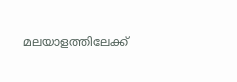മലയാളത്തിലേക്ക്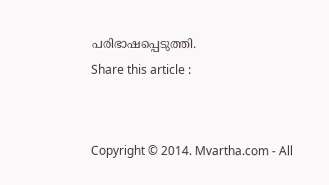പരിഭാഷപ്പെടുത്തി.
Share this article :


Copyright © 2014. Mvartha.com - All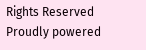Rights Reserved
Proudly powered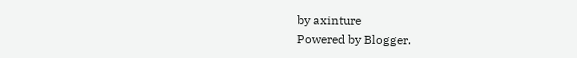by axinture
Powered by Blogger.